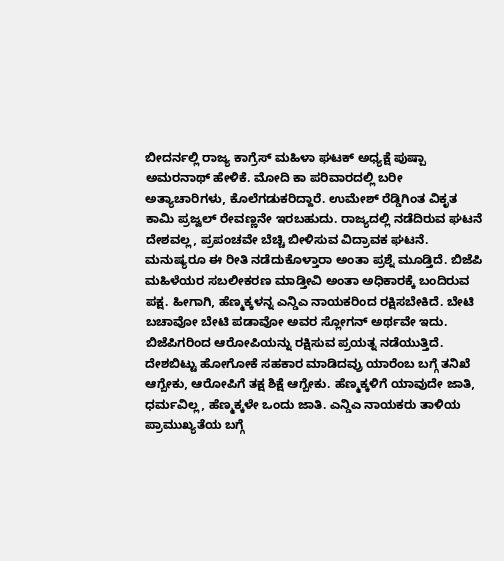ಬೀದರ್ನಲ್ಲಿ ರಾಜ್ಯ ಕಾಗ್ರೆಸ್ ಮಹಿಳಾ ಘಟಕ್ ಅಧ್ಯಕ್ಷೆ ಪುಷ್ಪಾ ಅಮರನಾಥ್ ಹೇಳಿಕೆ. ಮೋದಿ ಕಾ ಪರಿವಾರದಲ್ಲಿ ಬರೀ ಅತ್ಯಾಚಾರಿಗಳು, ಕೊಲೆಗಡುಕರಿದ್ದಾರೆ. ಉಮೇಶ್ ರೆಡ್ಡಿಗಿಂತ ವಿಕೃತ ಕಾಮಿ ಪ್ರಜ್ವಲ್ ರೇವಣ್ಣನೇ ಇರಬಹುದು. ರಾಜ್ಯದಲ್ಲಿ ನಡೆದಿರುವ ಘಟನೆ ದೇಶವಲ್ಲ, ಪ್ರಪಂಚವೇ ಬೆಚ್ಚಿ ಬೀಳಿಸುವ ವಿದ್ರಾವಕ ಘಟನೆ. ಮನುಷ್ಯರೂ ಈ ರೀತಿ ನಡೆದುಕೊಳ್ತಾರಾ ಅಂತಾ ಪ್ರಶ್ನೆ ಮೂಡ್ತಿದೆ. ಬಿಜೆಪಿ ಮಹಿಳೆಯರ ಸಬಲೀಕರಣ ಮಾಡ್ತೀವಿ ಅಂತಾ ಅಧಿಕಾರಕ್ಕೆ ಬಂದಿರುವ ಪಕ್ಷ. ಹೀಗಾಗಿ, ಹೆಣ್ಮಕ್ಕಳನ್ನ ಎನ್ಡಿಎ ನಾಯಕರಿಂದ ರಕ್ಷಿಸಬೇಕಿದೆ. ಬೇಟಿ ಬಚಾವೋ ಬೇಟಿ ಪಡಾವೋ ಅವರ ಸ್ಲೋಗನ್ ಅರ್ಥವೇ ಇದು. ಬಿಜೆಪಿಗರಿಂದ ಆರೋಪಿಯನ್ನು ರಕ್ಷಿಸುವ ಪ್ರಯತ್ನ ನಡೆಯುತ್ತಿದೆ. ದೇಶಬಿಟ್ಟು ಹೋಗೋಕೆ ಸಹಕಾರ ಮಾಡಿದವ್ರು ಯಾರೆಂಬ ಬಗ್ಗೆ ತನಿಖೆ ಆಗ್ಬೇಕು, ಆರೋಪಿಗೆ ತಕ್ಷ ಶಿಕ್ಷೆ ಆಗ್ಬೇಕು. ಹೆಣ್ಮಕ್ಕಳಿಗೆ ಯಾವುದೇ ಜಾತಿ, ಧರ್ಮವಿಲ್ಲ, ಹೆಣ್ಮಕ್ಕಳೇ ಒಂದು ಜಾತಿ. ಎನ್ಡಿಎ ನಾಯಕರು ತಾಳಿಯ ಪ್ರಾಮುಖ್ಯತೆಯ ಬಗ್ಗೆ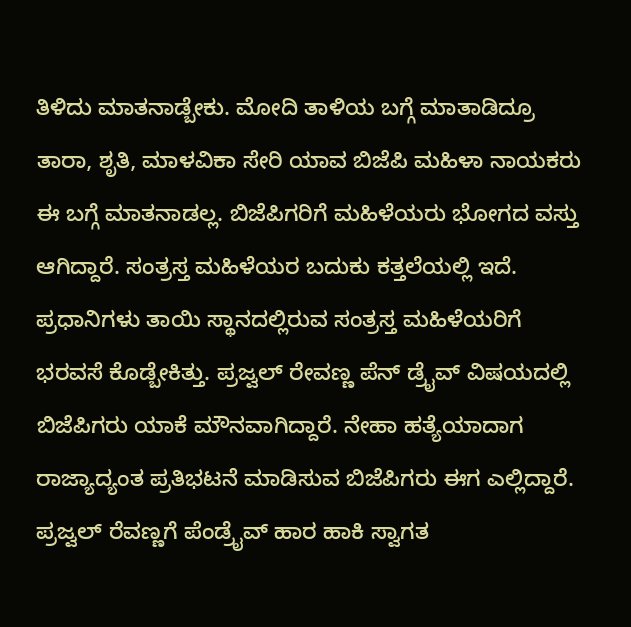ತಿಳಿದು ಮಾತನಾಡ್ಬೇಕು. ಮೋದಿ ತಾಳಿಯ ಬಗ್ಗೆ ಮಾತಾಡಿದ್ರೂ ತಾರಾ, ಶೃತಿ, ಮಾಳವಿಕಾ ಸೇರಿ ಯಾವ ಬಿಜೆಪಿ ಮಹಿಳಾ ನಾಯಕರು ಈ ಬಗ್ಗೆ ಮಾತನಾಡಲ್ಲ. ಬಿಜೆಪಿಗರಿಗೆ ಮಹಿಳೆಯರು ಭೋಗದ ವಸ್ತು ಆಗಿದ್ದಾರೆ. ಸಂತ್ರಸ್ತ ಮಹಿಳೆಯರ ಬದುಕು ಕತ್ತಲೆಯಲ್ಲಿ ಇದೆ. ಪ್ರಧಾನಿಗಳು ತಾಯಿ ಸ್ಥಾನದಲ್ಲಿರುವ ಸಂತ್ರಸ್ತ ಮಹಿಳೆಯರಿಗೆ ಭರವಸೆ ಕೊಡ್ಬೇಕಿತ್ತು. ಪ್ರಜ್ವಲ್ ರೇವಣ್ಣ ಪೆನ್ ಡ್ರೈವ್ ವಿಷಯದಲ್ಲಿ ಬಿಜೆಪಿಗರು ಯಾಕೆ ಮೌನವಾಗಿದ್ದಾರೆ. ನೇಹಾ ಹತ್ಯೆಯಾದಾಗ ರಾಜ್ಯಾದ್ಯಂತ ಪ್ರತಿಭಟನೆ ಮಾಡಿಸುವ ಬಿಜೆಪಿಗರು ಈಗ ಎಲ್ಲಿದ್ದಾರೆ. ಪ್ರಜ್ವಲ್ ರೆವಣ್ಣಗೆ ಪೆಂಡ್ರೈವ್ ಹಾರ ಹಾಕಿ ಸ್ವಾಗತ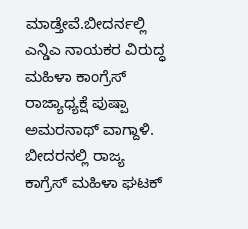ಮಾಡ್ತೇವೆ.ಬೀದರ್ನಲ್ಲಿ ಎನ್ಡಿಎ ನಾಯಕರ ವಿರುದ್ಧ ಮಹಿಳಾ ಕಾಂಗ್ರೆಸ್ ರಾಜ್ಯಾಧ್ಯಕ್ಷೆ ಪುಷ್ಪಾ ಅಮರನಾಥ್ ವಾಗ್ದಾಳಿ.
ಬೀದರನಲ್ಲಿ ರಾಜ್ಯ ಕಾಗ್ರೆಸ್ ಮಹಿಳಾ ಘಟಕ್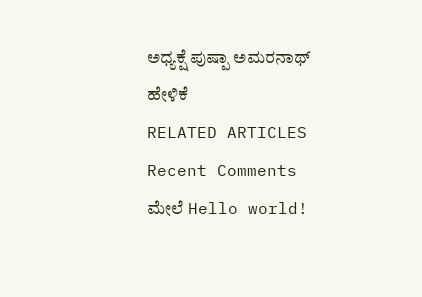ಅಧ್ಯಕ್ಷೆ ಪುಷ್ಪಾ ಅಮರನಾಥ್ ಹೇಳಿಕೆ
RELATED ARTICLES
Recent Comments
ಮೇಲೆ Hello world!